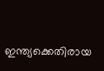ഇന്ത്യക്കെതിരായ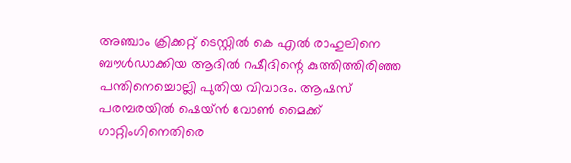അഞ്ചാം ക്രിക്കറ്റ് ടെസ്റ്റില്‍ കെ എല്‍ രാഹുലിനെ ബൗള്‍ഡാക്കിയ ആദില്‍ റഷീദിന്റെ കുത്തിത്തിരിഞ്ഞ പന്തിനെച്ചൊല്ലി പുതിയ വിവാദം. ആഷസ് പരമ്പരയില്‍ ഷെയ്ന്‍ വോണ്‍ മൈക്ക് ഗാറ്റിംഗിനെതിരെ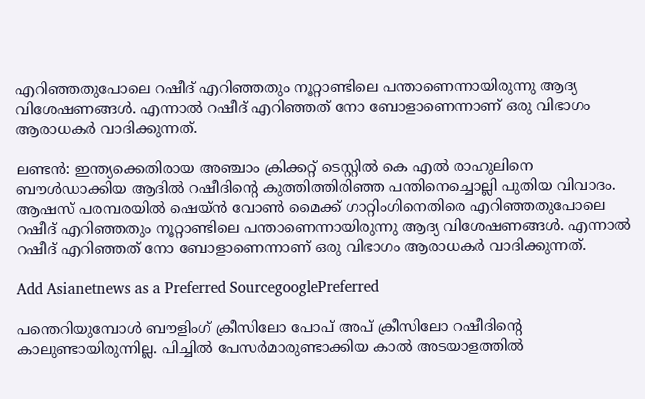എറിഞ്ഞതുപോലെ റഷീദ് എറിഞ്ഞതും നൂറ്റാണ്ടിലെ പന്താണെന്നായിരുന്നു ആദ്യ വിശേഷണങ്ങള്‍. എന്നാല്‍ റഷീദ് എറിഞ്ഞത് നോ ബോളാണെന്നാണ് ഒരു വിഭാഗം ആരാധകര്‍ വാദിക്കുന്നത്.

ലണ്ടന്‍: ഇന്ത്യക്കെതിരായ അഞ്ചാം ക്രിക്കറ്റ് ടെസ്റ്റില്‍ കെ എല്‍ രാഹുലിനെ ബൗള്‍ഡാക്കിയ ആദില്‍ റഷീദിന്റെ കുത്തിത്തിരിഞ്ഞ പന്തിനെച്ചൊല്ലി പുതിയ വിവാദം. ആഷസ് പരമ്പരയില്‍ ഷെയ്ന്‍ വോണ്‍ മൈക്ക് ഗാറ്റിംഗിനെതിരെ എറിഞ്ഞതുപോലെ റഷീദ് എറിഞ്ഞതും നൂറ്റാണ്ടിലെ പന്താണെന്നായിരുന്നു ആദ്യ വിശേഷണങ്ങള്‍. എന്നാല്‍ റഷീദ് എറിഞ്ഞത് നോ ബോളാണെന്നാണ് ഒരു വിഭാഗം ആരാധകര്‍ വാദിക്കുന്നത്.

Add Asianetnews as a Preferred SourcegooglePreferred

പന്തെറിയുമ്പോള്‍ ബൗളിംഗ് ക്രീസിലോ പോപ് അപ് ക്രീസിലോ റഷീദിന്റെ കാലുണ്ടായിരുന്നില്ല. പിച്ചില്‍ പേസര്‍മാരുണ്ടാക്കിയ കാല്‍ അടയാളത്തില്‍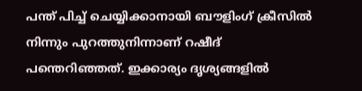പന്ത് പിച്ച് ചെയ്യിക്കാനായി ബൗളിംഗ് ക്രീസില്‍ നിന്നും പുറത്തുനിന്നാണ് റഷീദ് പന്തെറിഞ്ഞത്. ഇക്കാര്യം ദൃശ്യങ്ങളില്‍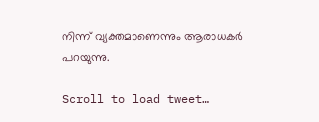നിന്ന് വ്യക്തമാണെന്നും ആരാധകര്‍ പറയുന്നു.

Scroll to load tweet…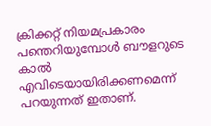ക്രിക്കറ്റ് നിയമപ്രകാരം പന്തെറിയുമ്പോള്‍ ബൗളറുടെ കാല്‍ എവിടെയായിരിക്കണമെന്ന് പറയുന്നത് ഇതാണ്.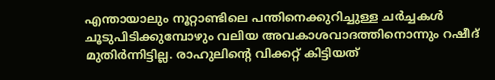എന്തായാലും നൂറ്റാണ്ടിലെ പന്തിനെക്കുറിച്ചുള്ള ചര്‍ച്ചകള്‍ ചൂടുപിടിക്കുമ്പോഴും വലിയ അവകാശവാദത്തിനൊന്നും റഷീദ് മുതിര്‍ന്നിട്ടില്ല. രാഹുലിന്റെ വിക്കറ്റ് കിട്ടിയത്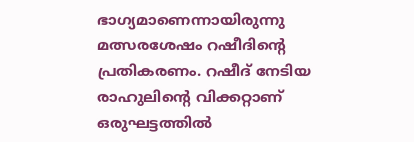ഭാഗ്യമാണെന്നായിരുന്നു മത്സരശേഷം റഷീദിന്റെ പ്രതികരണം. റഷീദ് നേടിയ രാഹുലിന്റെ വിക്കറ്റാണ് ഒരുഘട്ടത്തില്‍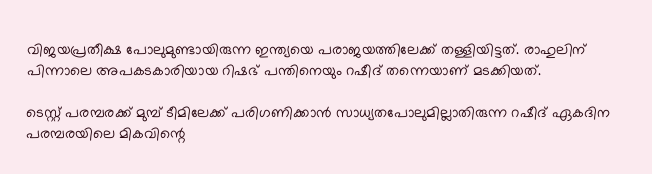വിജയപ്രതീക്ഷ പോലുമുണ്ടായിരുന്ന ഇന്ത്യയെ പരാജയത്തിലേക്ക് തള്ളിയിട്ടത്. രാഹുലിന് പിന്നാലെ അപകടകാരിയായ റിഷഭ് പന്തിനെയും റഷീദ് തന്നെയാണ് മടക്കിയത്.

ടെസ്റ്റ് പരമ്പരക്ക് മുമ്പ് ടീമിലേക്ക് പരിഗണിക്കാന്‍ സാധ്യതപോലുമില്ലാതിരുന്ന റഷീദ് ഏകദിന പരമ്പരയിലെ മികവിന്റെ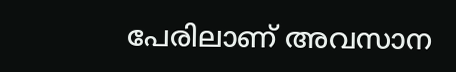പേരിലാണ് അവസാന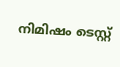നിമിഷം ടെസ്റ്റ്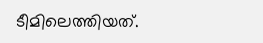ടീമിലെത്തിയത്.